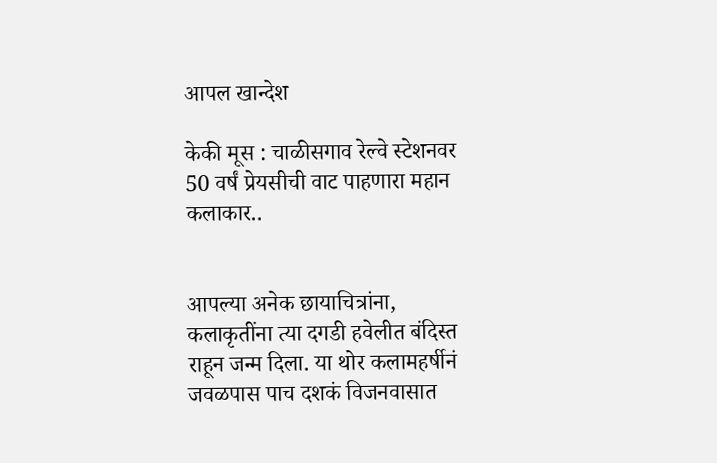आपल खान्देश

केकी मूस : चाळीसगाव रेल्वे स्टेशनवर 50 वर्षं प्रेयसीची वाट पाहणारा महान कलाकार..


आपल्या अनेक छायाचित्रांना, कलाकृतींना त्या दगडी हवेलीत बंदिस्त राहून जन्म दिला. या थोर कलामहर्षीनं जवळपास पाच दशकं विजनवासात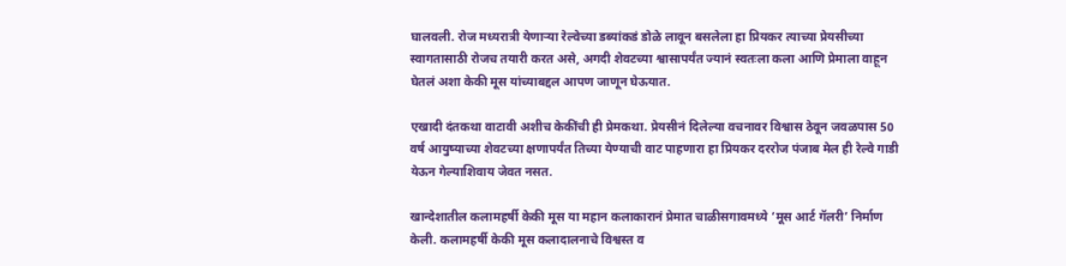घालवली. रोज मध्यरात्री येणाऱ्या रेल्वेच्या डब्यांकडं डोळे लावून बसलेला हा प्रियकर त्याच्या प्रेयसीच्या स्वागतासाठी रोजच तयारी करत असे, अगदी शेवटच्या श्वासापर्यंत ज्यानं स्वतःला कला आणि प्रेमाला वाहून घेतलं अशा केकी मूस यांच्याबद्दल आपण जाणून घेऊयात.

एखादी दंतकथा वाटावी अशीच केकींची ही प्रेमकथा. प्रेयसीनं दिलेल्या वचनावर विश्वास ठेवून जवळपास 50 वर्ष आयुष्याच्या शेवटच्या क्षणापर्यंत तिच्या येण्याची वाट पाहणारा हा प्रियकर दररोज पंजाब मेल ही रेल्वे गाडी येऊन गेल्याशिवाय जेवत नसत.

खान्देशातील कलामहर्षी केकी मूस या महान कलाकारानं प्रेमात चाळीसगावमध्ये ‘मूस आर्ट गॅलरी’ निर्माण केली. कलामहर्षी केकी मूस कलादालनाचे विश्वस्त व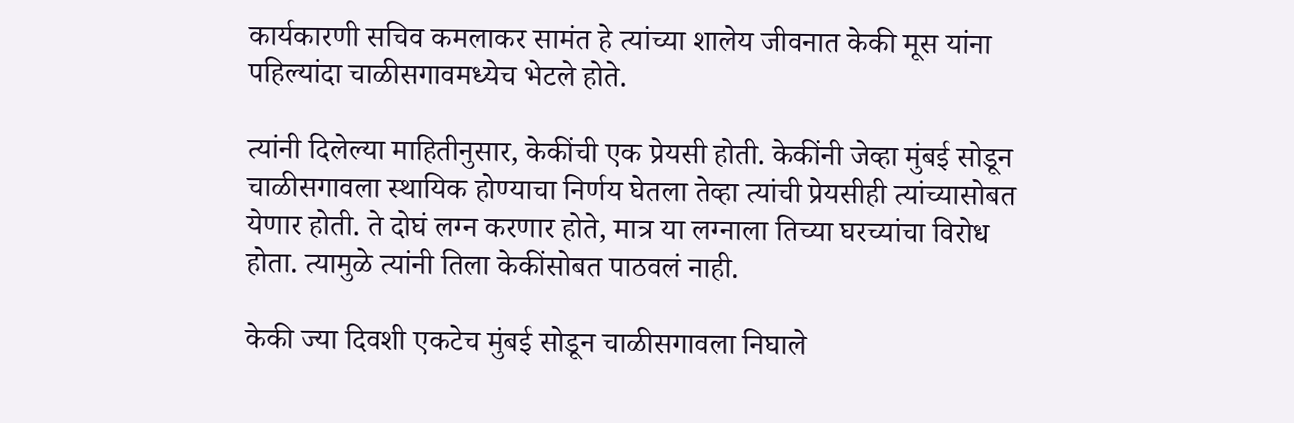कार्यकारणी सचिव कमलाकर सामंत हे त्यांच्या शालेय जीवनात केकी मूस यांना पहिल्यांदा चाळीसगावमध्येच भेटले होते.

त्यांनी दिलेल्या माहितीनुसार, केकींची एक प्रेयसी होती. केकींनी जेव्हा मुंबई सोडून चाळीसगावला स्थायिक होण्याचा निर्णय घेतला तेव्हा त्यांची प्रेयसीही त्यांच्यासोबत येणार होती. ते दोघं लग्न करणार होते, मात्र या लग्नाला तिच्या घरच्यांचा विरोध होता. त्यामुळे त्यांनी तिला केकींसोबत पाठवलं नाही.

केकी ज्या दिवशी एकटेच मुंबई सोडून चाळीसगावला निघाले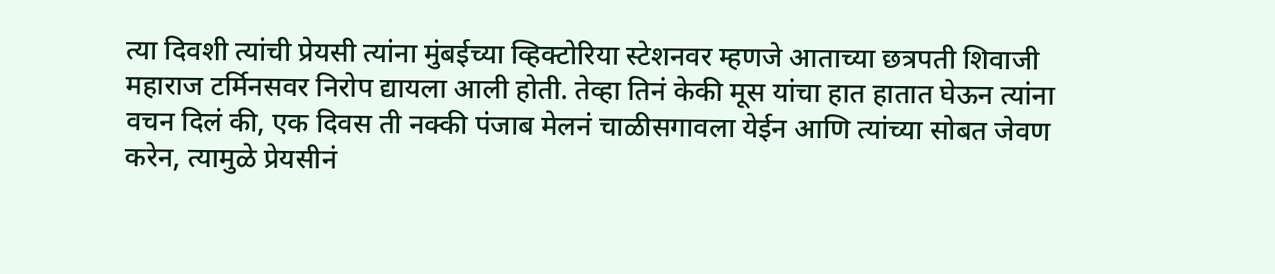त्या दिवशी त्यांची प्रेयसी त्यांना मुंबईच्या व्हिक्टोरिया स्टेशनवर म्हणजे आताच्या छत्रपती शिवाजी महाराज टर्मिनसवर निरोप द्यायला आली होती. तेव्हा तिनं केकी मूस यांचा हात हातात घेऊन त्यांना वचन दिलं की, एक दिवस ती नक्की पंजाब मेलनं चाळीसगावला येईन आणि त्यांच्या सोबत जेवण करेन, त्यामुळे प्रेयसीनं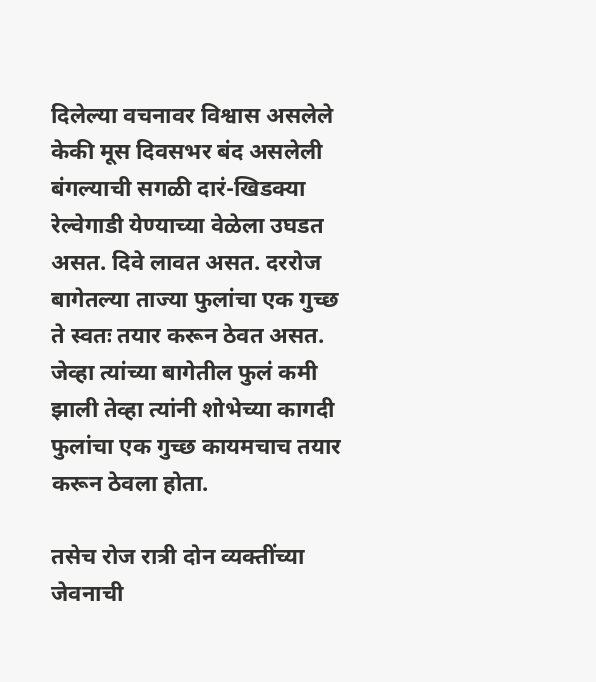दिलेल्या वचनावर विश्वास असलेले केकी मूस दिवसभर बंद असलेली बंगल्याची सगळी दारं-खिडक्या रेल्वेगाडी येण्याच्या वेळेला उघडत असत. दिवे लावत असत. दररोज बागेतल्या ताज्या फुलांचा एक गुच्छ ते स्वतः तयार करून ठेवत असत. जेव्हा त्यांच्या बागेतील फुलं कमी झाली तेव्हा त्यांनी शोभेच्या कागदी फुलांचा एक गुच्छ कायमचाच तयार करून ठेवला होता.

तसेच रोज रात्री दोन व्यक्तींच्या जेवनाची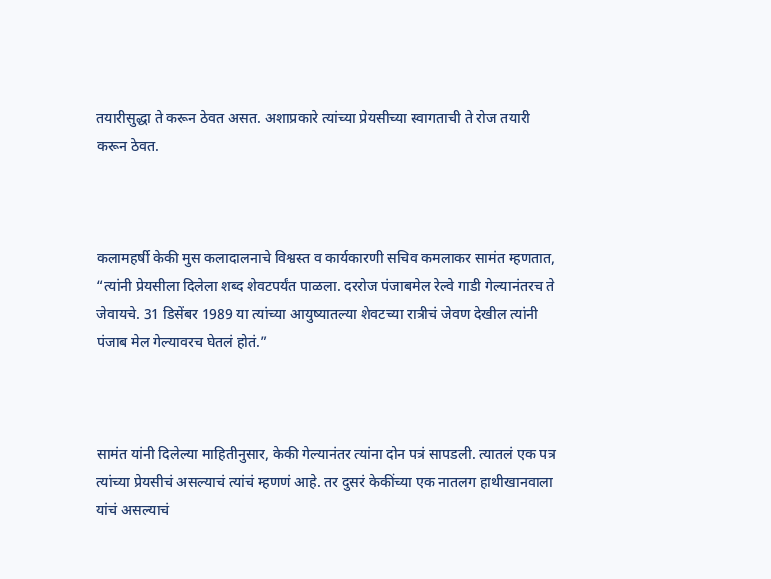तयारीसुद्धा ते करून ठेवत असत. अशाप्रकारे त्यांच्या प्रेयसीच्या स्वागताची ते रोज तयारी करून ठेवत.



कलामहर्षी केकी मुस कलादालनाचे विश्वस्त व कार्यकारणी सचिव कमलाकर सामंत म्हणतात, “त्यांनी प्रेयसीला दिलेला शब्द शेवटपर्यंत पाळला. दररोज पंजाबमेल रेल्वे गाडी गेल्यानंतरच ते जेवायचे. 31 डिसेंबर 1989 या त्यांच्या आयुष्यातल्या शेवटच्या रात्रीचं जेवण देखील त्यांनी पंजाब मेल गेल्यावरच घेतलं होतं.”



सामंत यांनी दिलेल्या माहितीनुसार, केकी गेल्यानंतर त्यांना दोन पत्रं सापडली. त्यातलं एक पत्र त्यांच्या प्रेयसीचं असल्याचं त्यांचं म्हणणं आहे. तर दुसरं केकींच्या एक नातलग हाथीखानवाला यांचं असल्याचं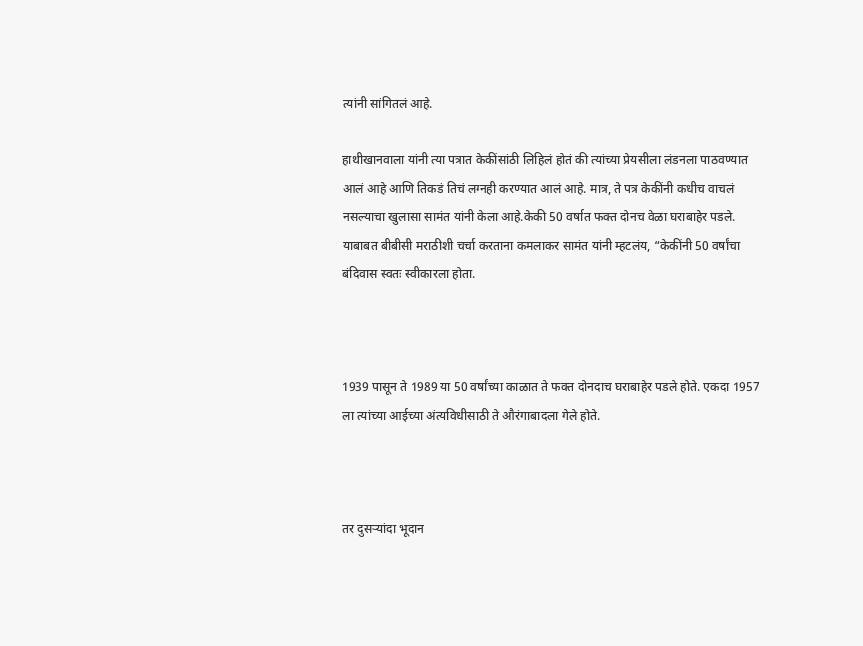त्यांनी सांगितलं आहे.

हाथीखानवाला यांनी त्या पत्रात केकींसांठी लिहिलं होतं की त्यांच्या प्रेयसीला लंडनला पाठवण्यात आलं आहे आणि तिकडं तिचं लग्नही करण्यात आलं आहे. मात्र, ते पत्र केकींनी कधीच वाचलं नसल्याचा खुलासा सामंत यांनी केला आहे.केकी 50 वर्षात फक्त दोनच वेळा घराबाहेर पडले. याबाबत बीबीसी मराठीशी चर्चा करताना कमलाकर सामंत यांनी म्हटलंय, “केकींनी 50 वर्षांचा बंदिवास स्वतः स्वीकारला होता.



1939 पासून ते 1989 या 50 वर्षांच्या काळात ते फक्त दोनदाच घराबाहेर पडले होते. एकदा 1957 ला त्यांच्या आईच्या अंत्यविधीसाठी ते औरंगाबादला गेले होते.



तर दुसऱ्यांदा भूदान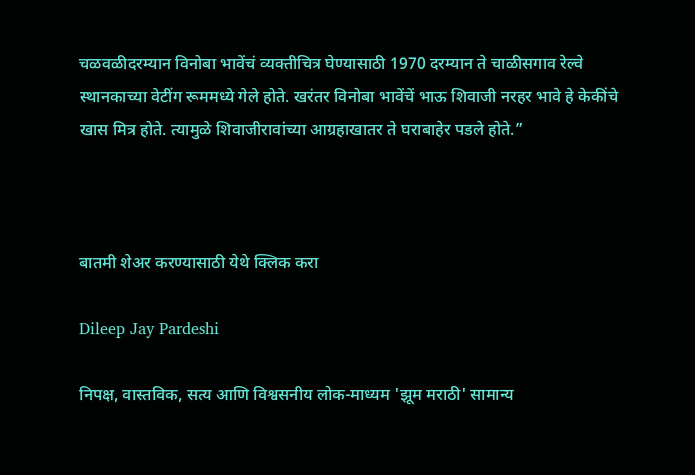चळवळीदरम्यान विनोबा भावेंचं व्यक्तीचित्र घेण्यासाठी 1970 दरम्यान ते चाळीसगाव रेल्वे स्थानकाच्या वेटींग रूममध्ये गेले होते. खरंतर विनोबा भावेंचें भाऊ शिवाजी नरहर भावे हे केकींचे खास मित्र होते. त्यामुळे शिवाजीरावांच्या आग्रहाखातर ते घराबाहेर पडले होते.”



बातमी शेअर करण्यासाठी येथे क्लिक करा

Dileep Jay Pardeshi

निपक्ष, वास्तविक, सत्य आणि विश्वसनीय लोक-माध्यम 'झूम मराठी' सामान्य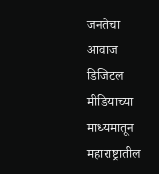जनतेचा आवाज डिजिटल मीडियाच्या माध्यमातून महाराष्ट्रातील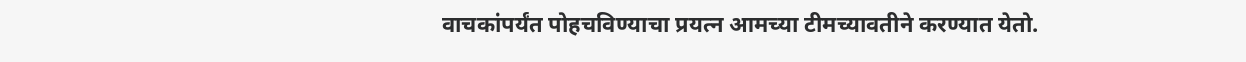वाचकांपर्यंत पोहचविण्याचा प्रयत्न आमच्या टीमच्यावतीने करण्यात येतो.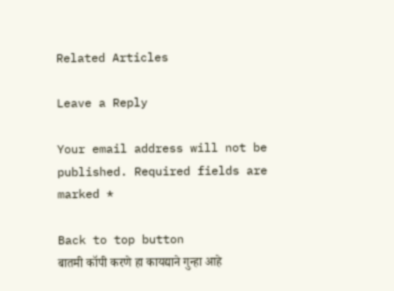Related Articles

Leave a Reply

Your email address will not be published. Required fields are marked *

Back to top button
बातमी कॉपी करणे हा कायद्याने गुन्हा आहे